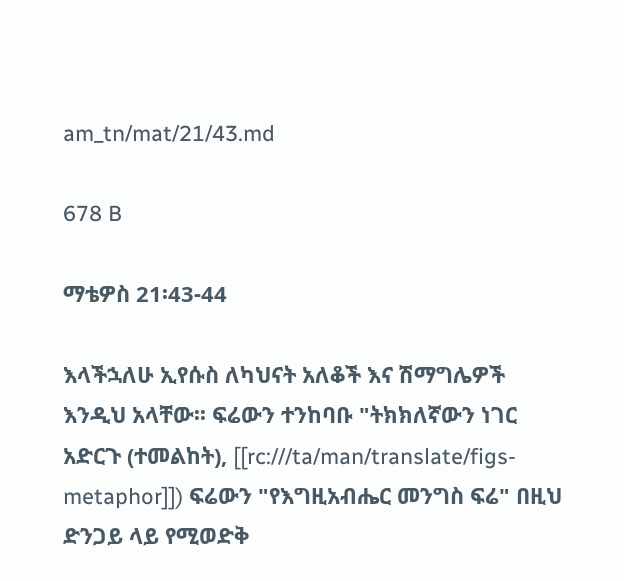am_tn/mat/21/43.md

678 B

ማቴዎስ 21፡43-44

እላችኋለሁ ኢየሱስ ለካህናት አለቆች እና ሽማግሌዎች እንዲህ አላቸው፡፡ ፍሬውን ተንከባቡ "ትክክለኛውን ነገር አድርጉ (ተመልከት), [[rc:///ta/man/translate/figs-metaphor]]) ፍሬውን "የእግዚአብሔር መንግስ ፍሬ" በዚህ ድንጋይ ላይ የሚወድቅ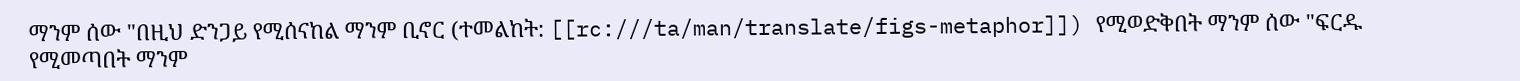ማንም ሰው "በዚህ ድንጋይ የሚሰናከል ማንም ቢኖር (ተመልከት: [[rc:///ta/man/translate/figs-metaphor]]) የሚወድቅበት ማንም ሰው "ፍርዱ የሚመጣበት ማንም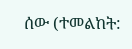ሰው (ተመልከት: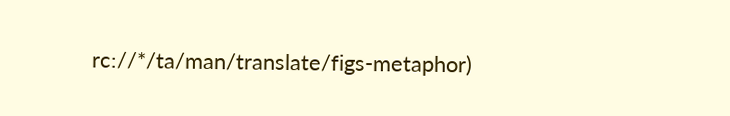rc://*/ta/man/translate/figs-metaphor)